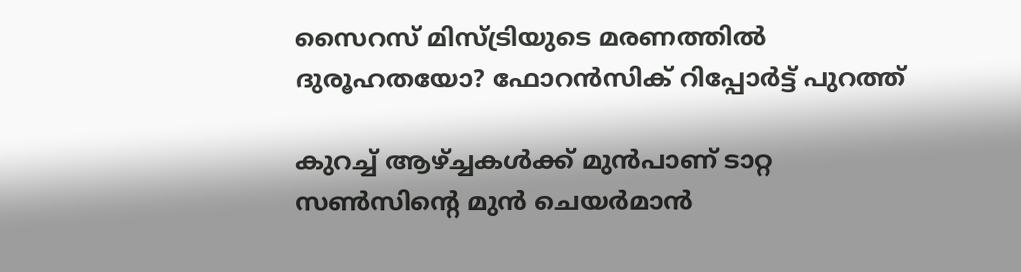സൈറസ് മിസ്ട്രിയുടെ മരണത്തിൽ ദുരൂഹതയോ? ഫോറൻസിക് റിപ്പോർട്ട് പുറത്ത്

കുറച്ച് ആഴ്ച്ചകൾക്ക് മുൻപാണ് ടാറ്റ സൺസിന്റെ മുൻ ചെയർമാൻ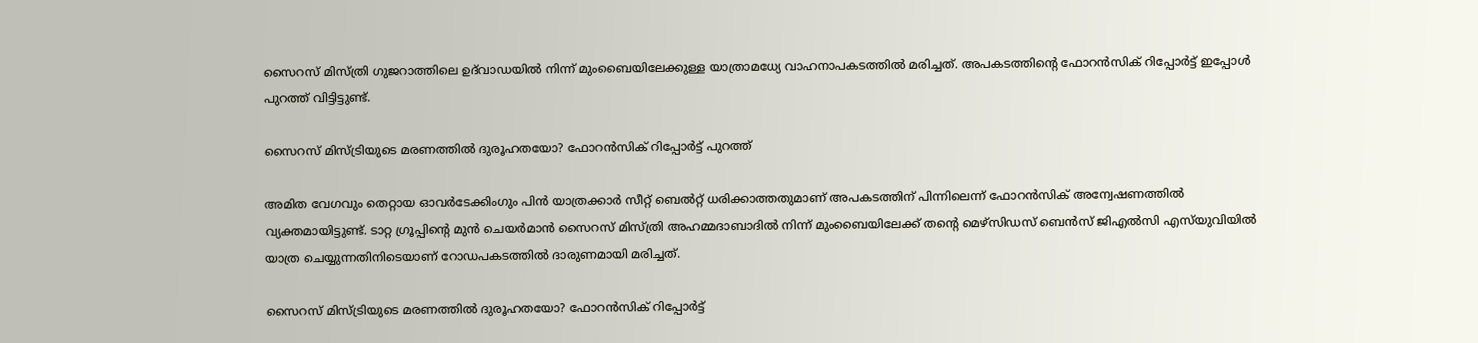സൈറസ് മിസ്ത്രി ഗുജറാത്തിലെ ഉദ്‌വാഡയിൽ നിന്ന് മുംബൈയിലേക്കുള്ള യാത്രാമധ്യേ വാഹനാപകടത്തിൽ മരിച്ചത്. അപകടത്തിൻ്റെ ഫോറൻസിക് റിപ്പോർട്ട് ഇപ്പോൾ പുറത്ത് വിട്ടിട്ടുണ്ട്.

സൈറസ് മിസ്ട്രിയുടെ മരണത്തിൽ ദുരൂഹതയോ? ഫോറൻസിക് റിപ്പോർട്ട് പുറത്ത്

അമിത വേഗവും തെറ്റായ ഓവർടേക്കിംഗും പിൻ യാത്രക്കാർ സീറ്റ് ബെൽറ്റ് ധരിക്കാത്തതുമാണ് അപകടത്തിന് പിന്നിലെന്ന് ഫോറൻസിക് അന്വേഷണത്തിൽ വ്യക്തമായിട്ടുണ്ട്. ടാറ്റ ഗ്രൂപ്പിന്റെ മുൻ ചെയർമാൻ സൈറസ് മിസ്ത്രി അഹമ്മദാബാദിൽ നിന്ന് മുംബൈയിലേക്ക് തൻ്റെ മെഴ്‌സിഡസ് ബെൻസ് ജിഎൽസി എസ്‌യുവിയിൽ യാത്ര ചെയ്യുന്നതിനിടെയാണ് റോഡപകടത്തിൽ ദാരുണമായി മരിച്ചത്.

സൈറസ് മിസ്ട്രിയുടെ മരണത്തിൽ ദുരൂഹതയോ? ഫോറൻസിക് റിപ്പോർട്ട്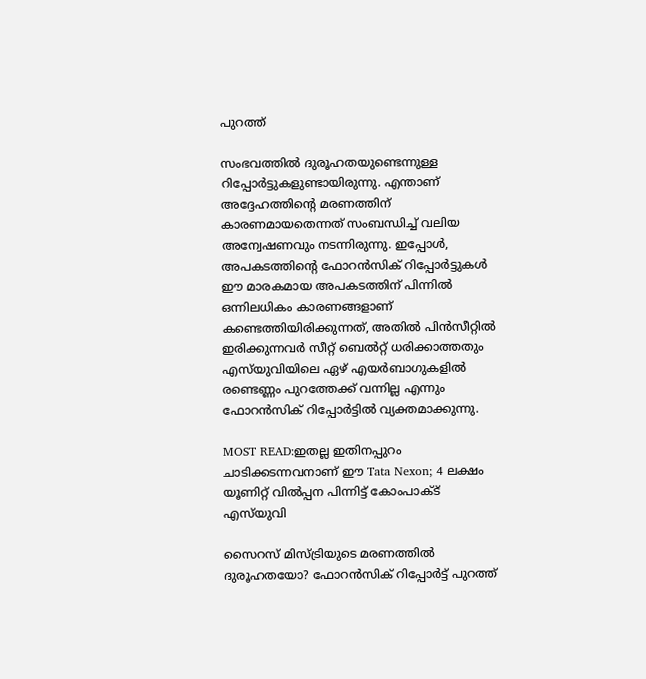പുറത്ത്

സംഭവത്തിൽ ദുരൂഹതയുണ്ടെന്നുള്ള റിപ്പോർട്ടുകളുണ്ടായിരുന്നു. എന്താണ് അദ്ദേഹത്തിന്റെ മരണത്തിന് കാരണമായതെന്നത് സംബന്ധിച്ച് വലിയ അന്വേഷണവും നടന്നിരുന്നു. ഇപ്പോൾ, അപകടത്തിന്റെ ഫോറൻസിക് റിപ്പോർട്ടുകൾ ഈ മാരകമായ അപകടത്തിന് പിന്നിൽ ഒന്നിലധികം കാരണങ്ങളാണ് കണ്ടെത്തിയിരിക്കുന്നത്, അതിൽ പിൻസീറ്റിൽ ഇരിക്കുന്നവർ സീറ്റ് ബെൽറ്റ് ധരിക്കാത്തതും എസ്‌യുവിയിലെ ഏഴ് എയർബാഗുകളിൽ രണ്ടെണ്ണം പുറത്തേക്ക് വന്നില്ല എന്നും ഫോറൻസിക് റിപ്പോർട്ടിൽ വ്യക്തമാക്കുന്നു.

MOST READ:ഇതല്ല ഇതിനപ്പുറം ചാടിക്കടന്നവനാണ് ഈ Tata Nexon; 4 ലക്ഷം യൂണിറ്റ് വിൽപ്പന പിന്നിട്ട് കോംപാക്ട് എസ്‌യുവി

സൈറസ് മിസ്ട്രിയുടെ മരണത്തിൽ ദുരൂഹതയോ? ഫോറൻസിക് റിപ്പോർട്ട് പുറത്ത്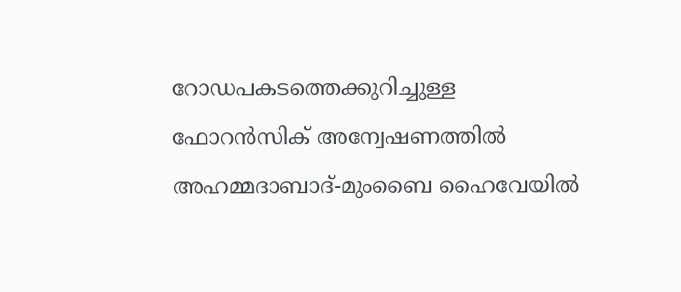റോഡപകടത്തെക്കുറിച്ചുള്ള ഫോറൻസിക് അന്വേഷണത്തിൽ അഹമ്മദാബാദ്-മുംബൈ ഹൈവേയിൽ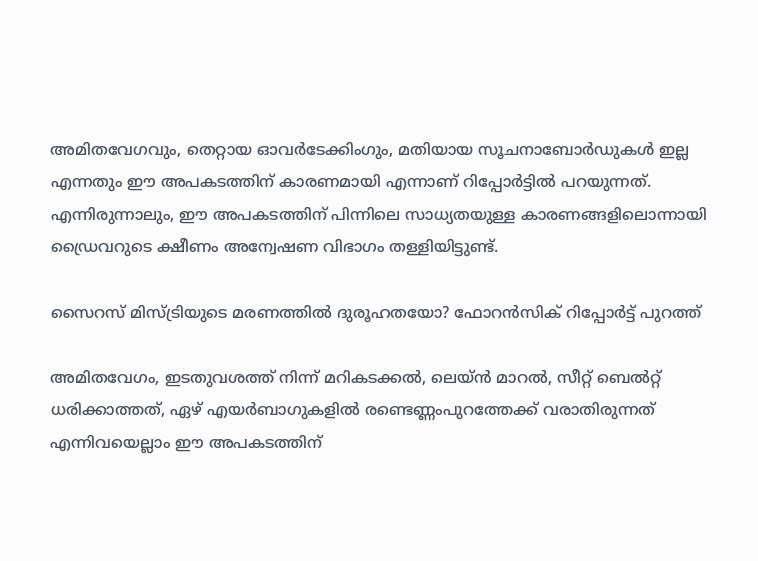അമിതവേഗവും, തെറ്റായ ഓവർടേക്കിംഗും, മതിയായ സൂചനാബോർഡുകൾ ഇല്ല എന്നതും ഈ അപകടത്തിന് കാരണമായി എന്നാണ് റിപ്പോർട്ടിൽ പറയുന്നത്. എന്നിരുന്നാലും, ഈ അപകടത്തിന് പിന്നിലെ സാധ്യതയുള്ള കാരണങ്ങളിലൊന്നായി ഡ്രൈവറുടെ ക്ഷീണം അന്വേഷണ വിഭാഗം തള്ളിയിട്ടുണ്ട്.

സൈറസ് മിസ്ട്രിയുടെ മരണത്തിൽ ദുരൂഹതയോ? ഫോറൻസിക് റിപ്പോർട്ട് പുറത്ത്

അമിതവേഗം, ഇടതുവശത്ത് നിന്ന് മറികടക്കൽ, ലെയ്ൻ മാറൽ, സീറ്റ് ബെൽറ്റ് ധരിക്കാത്തത്, ഏഴ് എയർബാഗുകളിൽ രണ്ടെണ്ണംപുറത്തേക്ക് വരാതിരുന്നത് എന്നിവയെല്ലാം ഈ അപകടത്തിന്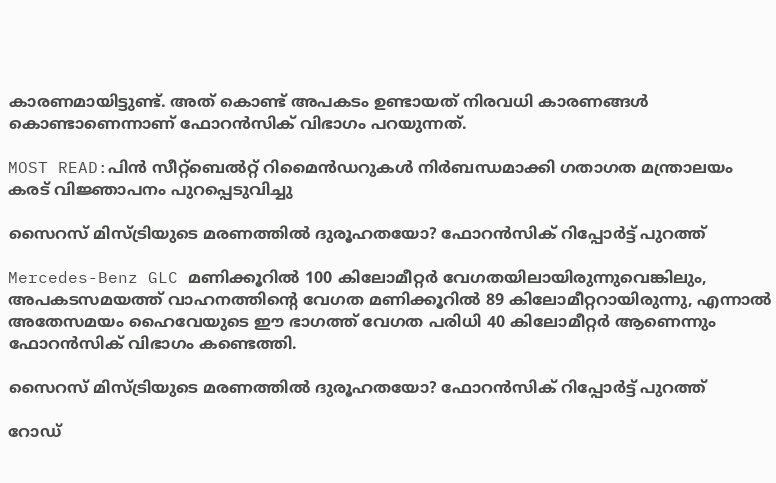കാരണമായിട്ടുണ്ട്. അത് കൊണ്ട് അപകടം ഉണ്ടായത് നിരവധി കാരണങ്ങൾ കൊണ്ടാണെന്നാണ് ഫോറൻസിക് വിഭാഗം പറയുന്നത്.

MOST READ:പിന്‍ സീറ്റ്ബെല്‍റ്റ് റിമൈന്‍ഡറുകള്‍ നിര്‍ബന്ധമാക്കി ഗതാഗത മന്ത്രാലയം കരട് വിജ്ഞാപനം പുറപ്പെടുവിച്ചു

സൈറസ് മിസ്ട്രിയുടെ മരണത്തിൽ ദുരൂഹതയോ? ഫോറൻസിക് റിപ്പോർട്ട് പുറത്ത്

Mercedes-Benz GLC മണിക്കൂറിൽ 100 കിലോമീറ്റർ വേഗതയിലായിരുന്നുവെങ്കിലും, അപകടസമയത്ത് വാഹനത്തിൻ്റെ വേഗത മണിക്കൂറിൽ 89 കിലോമീറ്ററായിരുന്നു, എന്നാൽ അതേസമയം ഹൈവേയുടെ ഈ ഭാഗത്ത് വേഗത പരിധി 40 കിലോമീറ്റർ ആണെന്നും ഫോറൻസിക് വിഭാഗം കണ്ടെത്തി.

സൈറസ് മിസ്ട്രിയുടെ മരണത്തിൽ ദുരൂഹതയോ? ഫോറൻസിക് റിപ്പോർട്ട് പുറത്ത്

റോഡ്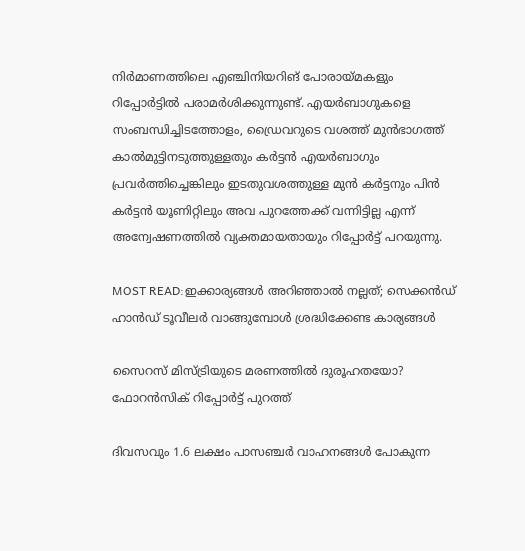നിർമാണത്തിലെ എഞ്ചിനിയറിങ് പോരായ്മകളും റിപ്പോർട്ടിൽ പരാമർശിക്കുന്നുണ്ട്. എയർബാഗുകളെ സംബന്ധിച്ചിടത്തോളം, ഡ്രൈവറുടെ വശത്ത് മുൻഭാഗത്ത് കാൽമുട്ടിനടുത്തുള്ളതും കർട്ടൻ എയർബാഗും പ്രവർത്തിച്ചെങ്കിലും ഇടതുവശത്തുള്ള മുൻ കർട്ടനും പിൻ കർട്ടൻ യൂണിറ്റിലും അവ പുറത്തേക്ക് വന്നിട്ടില്ല എന്ന് അന്വേഷണത്തിൽ വ്യക്തമായതായും റിപ്പോർട്ട് പറയുന്നു.

MOST READ:ഇക്കാര്യങ്ങള്‍ അറിഞ്ഞാൽ നല്ലത്; സെക്കന്‍ഡ് ഹാന്‍ഡ് ടൂവീലര്‍ വാങ്ങുമ്പോള്‍ ശ്രദ്ധിക്കേണ്ട കാര്യങ്ങള്‍

സൈറസ് മിസ്ട്രിയുടെ മരണത്തിൽ ദുരൂഹതയോ? ഫോറൻസിക് റിപ്പോർട്ട് പുറത്ത്

ദിവസവും 1.6 ലക്ഷം പാസഞ്ചർ വാഹനങ്ങൾ പോകുന്ന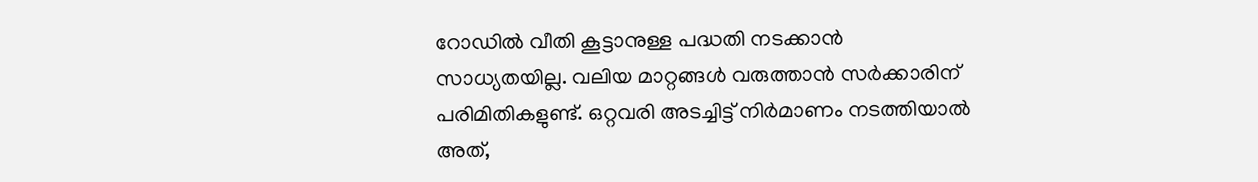റോഡിൽ വീതി കൂട്ടാനുള്ള പദ്ധതി നടക്കാൻ സാധ്യതയില്ല. വലിയ മാറ്റങ്ങൾ വരുത്താൻ സർക്കാരിന് പരിമിതികളുണ്ട്. ഒറ്റവരി അടച്ചിട്ട് നിർമാണം നടത്തിയാൽ അത്,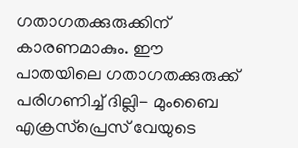ഗതാഗതക്കുരുക്കിന് കാരണമാകും. ഈ പാതയിലെ ഗതാഗതക്കുരുക്ക് പരിഗണിച്ച് ദില്ലി- മുംബൈ എക്രസ്പ്രെസ് വേയുടെ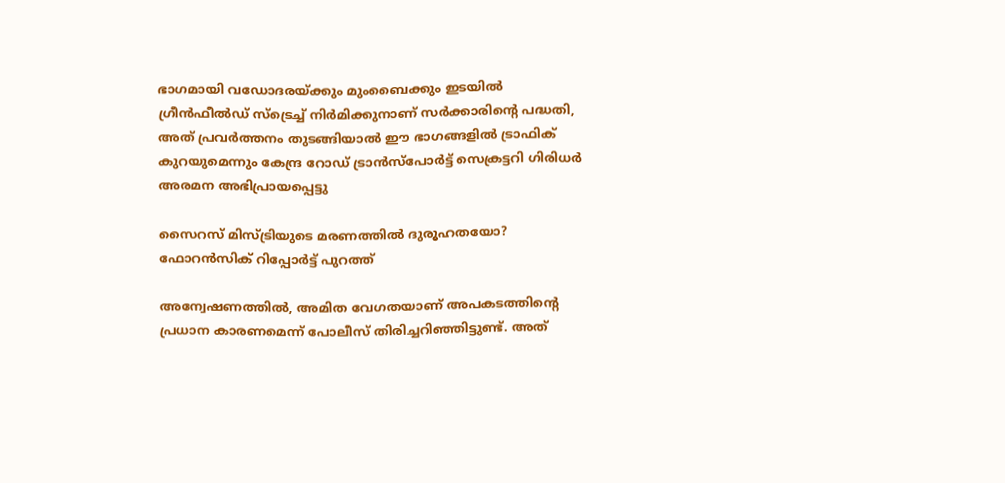ഭാഗമായി വഡോദരയ്ക്കും മുംബൈക്കും ഇടയിൽ ഗ്രീൻഫീൽഡ് സ്ട്രെച്ച് നിർമിക്കുനാണ് സർക്കാരിൻ്റെ പദ്ധതി, അത് പ്രവർത്തനം തുടങ്ങിയാൽ ഈ ഭാഗങ്ങളിൽ ട്രാഫിക് കുറയുമെന്നും കേന്ദ്ര റോഡ് ട്രാൻസ്പോർട്ട് സെക്രട്ടറി ഗിരിധർ അരമന അഭിപ്രായപ്പെട്ടു

സൈറസ് മിസ്ട്രിയുടെ മരണത്തിൽ ദുരൂഹതയോ? ഫോറൻസിക് റിപ്പോർട്ട് പുറത്ത്

അന്വേഷണത്തിൽ, അമിത വേഗതയാണ് അപകടത്തിന്റെ പ്രധാന കാരണമെന്ന് പോലീസ് തിരിച്ചറിഞ്ഞിട്ടുണ്ട്. അത്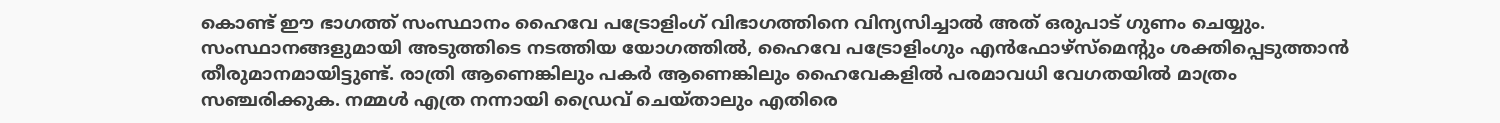കൊണ്ട് ഈ ഭാഗത്ത് സംസ്ഥാനം ഹൈവേ പട്രോളിംഗ് വിഭാഗത്തിനെ വിന്യസിച്ചാൽ അത് ഒരുപാട് ഗുണം ചെയ്യും. സംസ്ഥാനങ്ങളുമായി അടുത്തിടെ നടത്തിയ യോഗത്തിൽ, ഹൈവേ പട്രോളിംഗും എൻഫോഴ്‌സ്‌മെന്റും ശക്തിപ്പെടുത്താൻ തീരുമാനമായിട്ടുണ്ട്. രാത്രി ആണെങ്കിലും പകർ ആണെങ്കിലും ഹൈവേകളിൽ പരമാവധി വേഗതയിൽ മാത്രം സഞ്ചരിക്കുക. നമ്മൾ എത്ര നന്നായി ഡ്രൈവ് ചെയ്താലും എതിരെ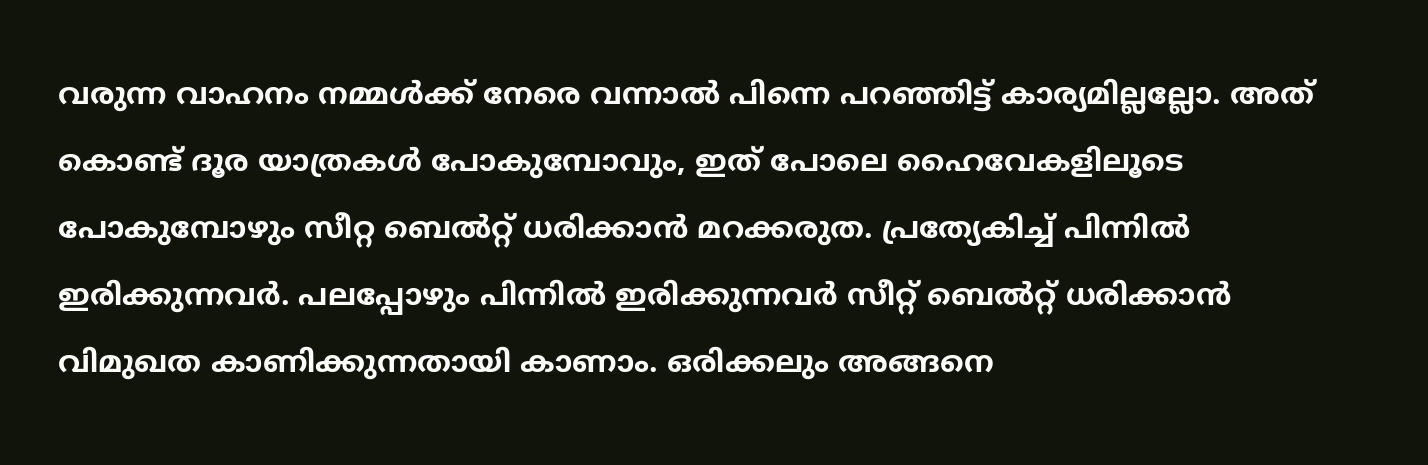വരുന്ന വാഹനം നമ്മൾക്ക് നേരെ വന്നാൽ പിന്നെ പറഞ്ഞിട്ട് കാര്യമില്ലല്ലോ. അത് കൊണ്ട് ദൂര യാത്രകൾ പോകുമ്പോവും, ഇത് പോലെ ഹൈവേകളിലൂടെ പോകുമ്പോഴും സീറ്റ ബെൽറ്റ് ധരിക്കാൻ മറക്കരുത. പ്രത്യേകിച്ച് പിന്നിൽ ഇരിക്കുന്നവർ. പലപ്പോഴും പിന്നിൽ ഇരിക്കുന്നവർ സീറ്റ് ബെൽറ്റ് ധരിക്കാൻ വിമുഖത കാണിക്കുന്നതായി കാണാം. ഒരിക്കലും അങ്ങനെ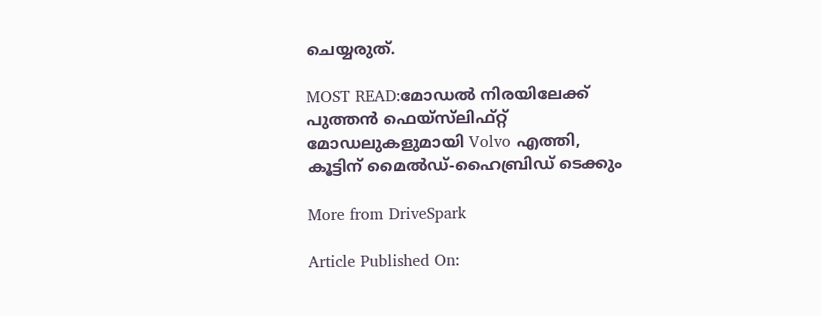ചെയ്യരുത്.

MOST READ:മോഡൽ നിരയിലേക്ക് പുത്തൻ ഫെയ്‌സ്‌ലിഫ്റ്റ് മോഡലുകളുമായി Volvo എത്തി, കൂട്ടിന് മൈൽഡ്-ഹൈബ്രിഡ് ടെക്കും

More from DriveSpark

Article Published On: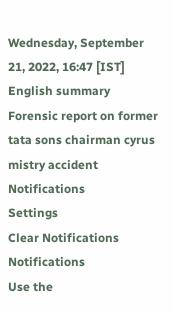Wednesday, September 21, 2022, 16:47 [IST]
English summary
Forensic report on former tata sons chairman cyrus mistry accident
Notifications
Settings
Clear Notifications
Notifications
Use the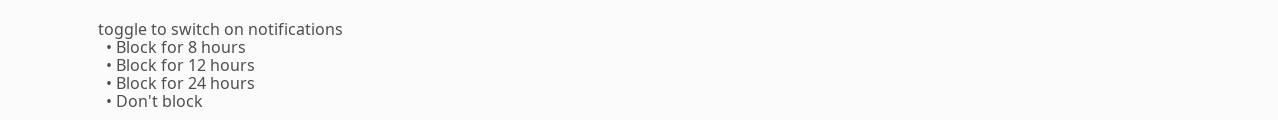toggle to switch on notifications
  • Block for 8 hours
  • Block for 12 hours
  • Block for 24 hours
  • Don't block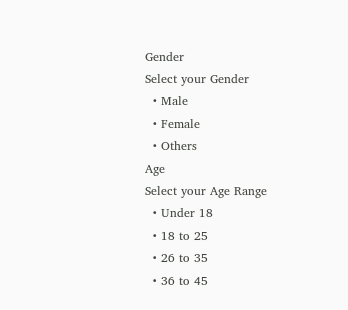Gender
Select your Gender
  • Male
  • Female
  • Others
Age
Select your Age Range
  • Under 18
  • 18 to 25
  • 26 to 35
  • 36 to 45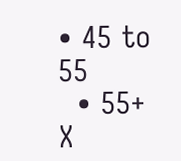• 45 to 55
  • 55+
X